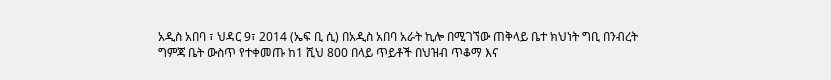አዲስ አበባ ፣ ህዳር 9፣ 2014 (ኤፍ ቢ ሲ) በአዲስ አበባ አራት ኪሎ በሚገኘው ጠቅላይ ቤተ ክህነት ግቢ በንብረት ግምጃ ቤት ውስጥ የተቀመጡ ከ1 ሺህ 800 በላይ ጥይቶች በህዝብ ጥቆማ እና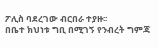ፖሊስ ባደረገው ብርበራ ተያዙ፡፡
በቤተ ክህነቱ ግቢ በሚገኝ የንብረት ግምጃ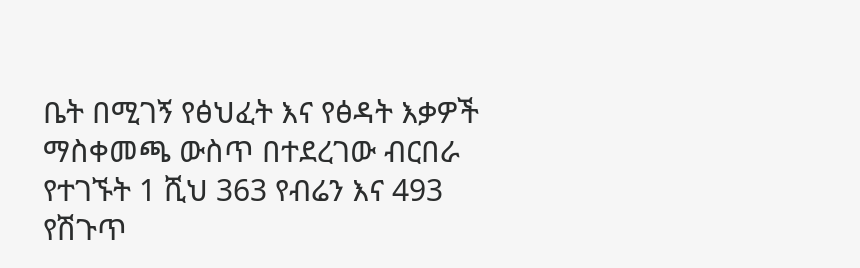ቤት በሚገኝ የፅህፈት እና የፅዳት እቃዎች ማስቀመጫ ውስጥ በተደረገው ብርበራ የተገኙት 1 ሺህ 363 የብሬን እና 493 የሽጉጥ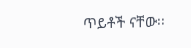ጥይቶች ናቸው፡፡